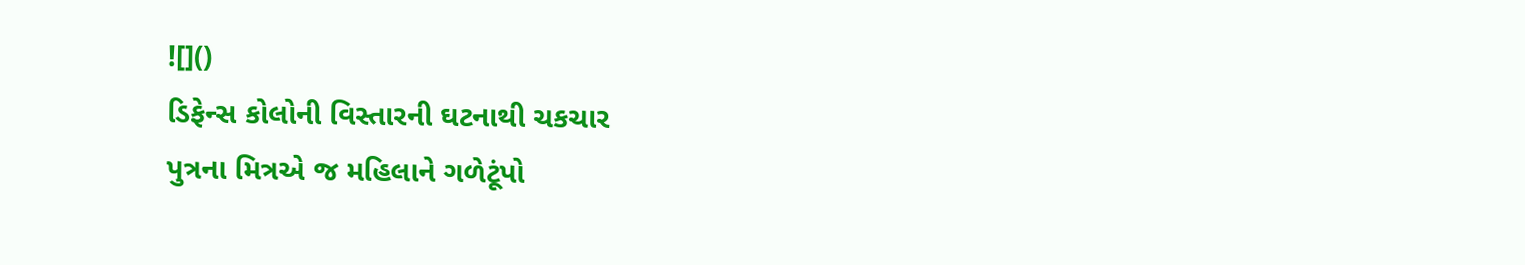![]()
ડિફેન્સ કોલોની વિસ્તારની ઘટનાથી ચકચાર
પુત્રના મિત્રએ જ મહિલાને ગળેટૂંપો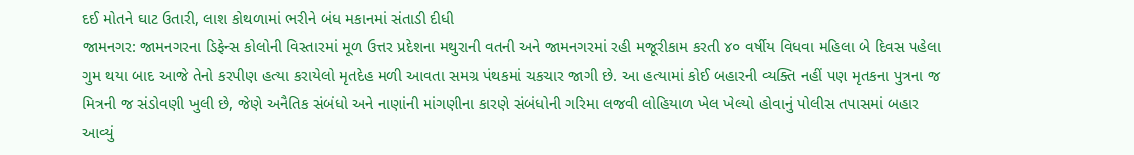દઈ મોતને ઘાટ ઉતારી, લાશ કોથળામાં ભરીને બંધ મકાનમાં સંતાડી દીધી
જામનગર: જામનગરના ડિફેન્સ કોલોની વિસ્તારમાં મૂળ ઉત્તર પ્રદેશના મથુરાની વતની અને જામનગરમાં રહી મજૂરીકામ કરતી ૪૦ વર્ષીય વિધવા મહિલા બે દિવસ પહેલા ગુમ થયા બાદ આજે તેનો કરપીણ હત્યા કરાયેલો મૃતદેહ મળી આવતા સમગ્ર પંથકમાં ચકચાર જાગી છે. આ હત્યામાં કોઈ બહારની વ્યક્તિ નહીં પણ મૃતકના પુત્રના જ મિત્રની જ સંડોવણી ખુલી છે, જેણે અનૈતિક સંબંધો અને નાણાંની માંગણીના કારણે સંબંધોની ગરિમા લજવી લોહિયાળ ખેલ ખેલ્યો હોવાનું પોલીસ તપાસમાં બહાર આવ્યું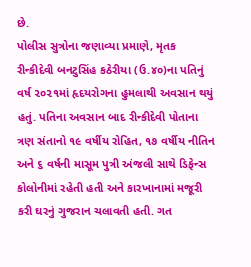છે.
પોલીસ સુત્રોના જણાવ્યા પ્રમાણે, મૃતક રીન્કીદેવી બનટુસિંહ કઠેરીયા (ઉ.૪૦)ના પતિનું વર્ષ ૨૦૨૧માં હૃદયરોગના હુમલાથી અવસાન થયું હતું. પતિના અવસાન બાદ રીન્કીદેવી પોતાના ત્રણ સંતાનો ૧૯ વર્ષીય રોહિત, ૧૭ વર્ષીય નીતિન અને ૬ વર્ષની માસૂમ પુત્રી અંજલી સાથે ડિફેન્સ કોલોનીમાં રહેતી હતી અને કારખાનામાં મજૂરી કરી ઘરનું ગુજરાન ચલાવતી હતી. ગત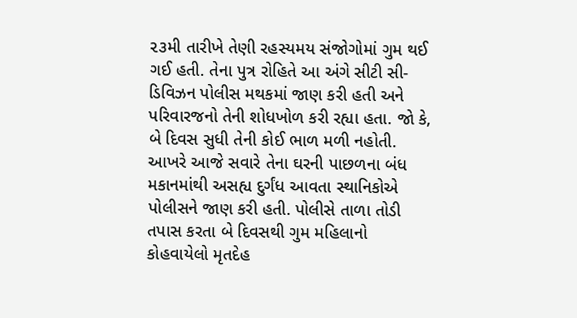૨૩મી તારીખે તેણી રહસ્યમય સંજોગોમાં ગુમ થઈ ગઈ હતી. તેના પુત્ર રોહિતે આ અંગે સીટી સી-ડિવિઝન પોલીસ મથકમાં જાણ કરી હતી અને પરિવારજનો તેની શોધખોળ કરી રહ્યા હતા. જો કે, બે દિવસ સુધી તેની કોઈ ભાળ મળી નહોતી.
આખરે આજે સવારે તેના ઘરની પાછળના બંધ મકાનમાંથી અસહ્ય દુર્ગંધ આવતા સ્થાનિકોએ પોલીસને જાણ કરી હતી. પોલીસે તાળા તોડી તપાસ કરતા બે દિવસથી ગુમ મહિલાનો કોહવાયેલો મૃતદેહ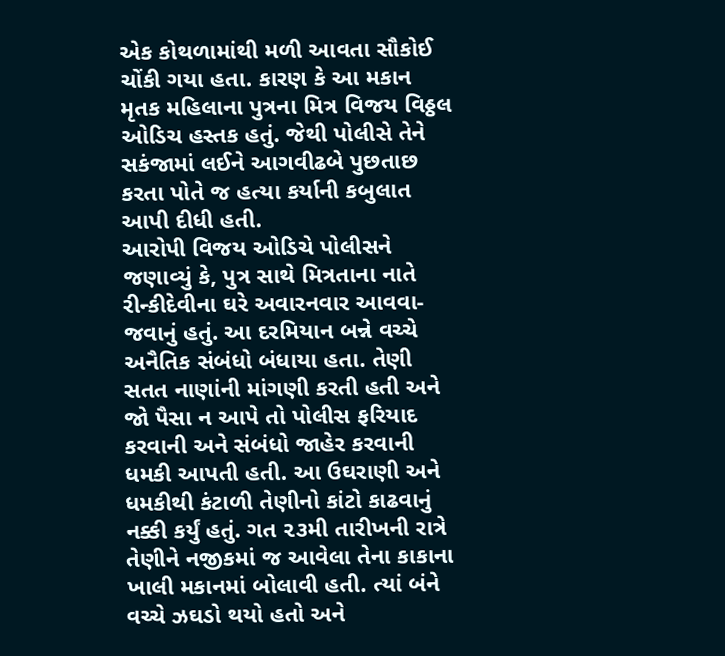એક કોથળામાંથી મળી આવતા સૌકોઈ ચોંકી ગયા હતા. કારણ કે આ મકાન મૃતક મહિલાના પુત્રના મિત્ર વિજય વિઠ્ઠલ ઓડિચ હસ્તક હતું. જેથી પોલીસે તેને સકંજામાં લઈને આગવીઢબે પુછતાછ કરતા પોતે જ હત્યા કર્યાની કબુલાત આપી દીધી હતી.
આરોપી વિજય ઓડિચે પોલીસને જણાવ્યું કે, પુત્ર સાથે મિત્રતાના નાતે રીન્કીદેવીના ઘરે અવારનવાર આવવા-જવાનું હતું. આ દરમિયાન બન્ને વચ્ચે અનૈતિક સંબંધો બંધાયા હતા. તેણી સતત નાણાંની માંગણી કરતી હતી અને જો પૈસા ન આપે તો પોલીસ ફરિયાદ કરવાની અને સંબંધો જાહેર કરવાની ધમકી આપતી હતી. આ ઉઘરાણી અને ધમકીથી કંટાળી તેણીનો કાંટો કાઢવાનું નક્કી કર્યું હતું. ગત ૨૩મી તારીખની રાત્રે તેણીને નજીકમાં જ આવેલા તેના કાકાના ખાલી મકાનમાં બોલાવી હતી. ત્યાં બંને વચ્ચે ઝઘડો થયો હતો અને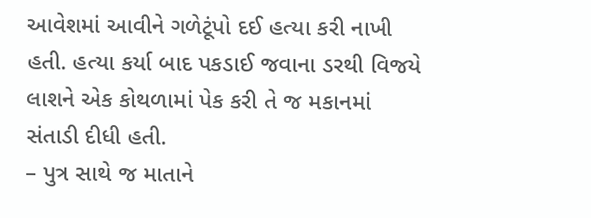આવેશમાં આવીને ગળેટૂંપો દઈ હત્યા કરી નાખી હતી. હત્યા કર્યા બાદ પકડાઈ જવાના ડરથી વિજયે લાશને એક કોથળામાં પેક કરી તે જ મકાનમાં સંતાડી દીધી હતી.
– પુત્ર સાથે જ માતાને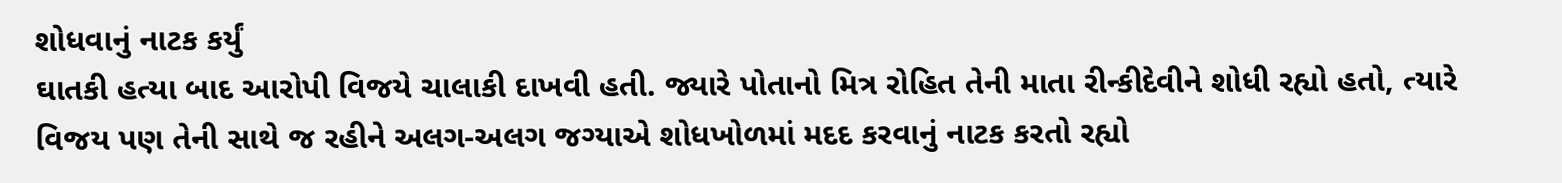શોધવાનું નાટક કર્યું
ઘાતકી હત્યા બાદ આરોપી વિજયે ચાલાકી દાખવી હતી. જ્યારે પોતાનો મિત્ર રોહિત તેની માતા રીન્કીદેવીને શોધી રહ્યો હતો, ત્યારે વિજય પણ તેની સાથે જ રહીને અલગ-અલગ જગ્યાએ શોધખોળમાં મદદ કરવાનું નાટક કરતો રહ્યો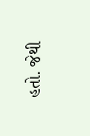હતો. જેથી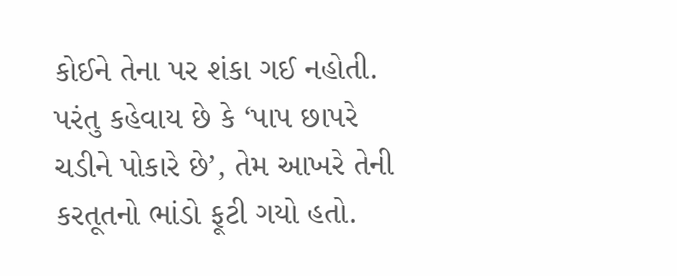કોઈને તેના પર શંકા ગઈ નહોતી. પરંતુ કહેવાય છે કે ‘પાપ છાપરે ચડીને પોકારે છે’, તેમ આખરે તેની કરતૂતનો ભાંડો ફૂટી ગયો હતો.